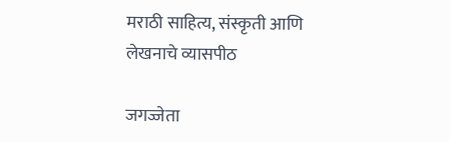मराठी साहित्य, संस्कृती आणि लेखनाचे व्यासपीठ

जगज्जेता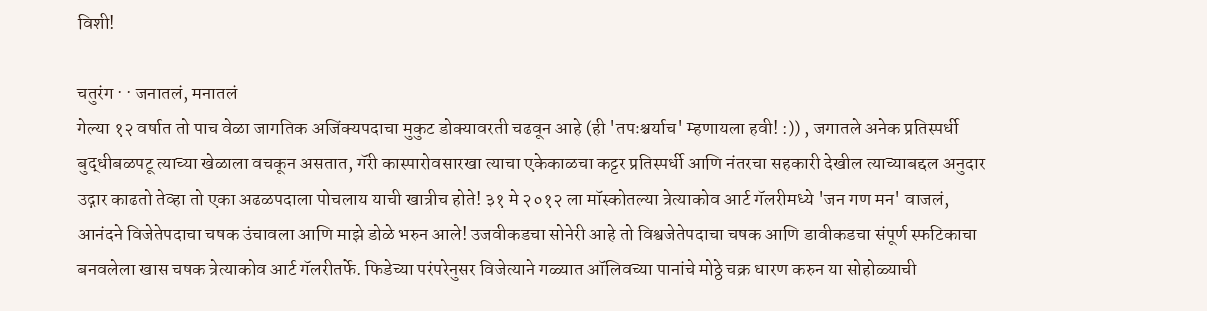विशी!

चतुरंग · · जनातलं, मनातलं
गेल्या १२ वर्षात तो पाच वेळा जागतिक अजिंक्यपदाचा मुकुट डोक्यावरती चढवून आहे (ही 'तपःश्चर्याच' म्हणायला हवी! :)) , जगातले अनेक प्रतिस्पर्धी बुद्धीबळपटू त्याच्या खेळाला वचकून असतात, गॅरी कास्पारोवसारखा त्याचा एकेकाळचा कट्टर प्रतिस्पर्धी आणि नंतरचा सहकारी देखील त्याच्याबद्दल अनुदार उद्गार काढतो तेव्हा तो एका अढळपदाला पोचलाय याची खात्रीच होते! ३१ मे २०१२ ला मॉस्कोतल्या त्रेत्याकोव आर्ट गॅलरीमध्ये 'जन गण मन' वाजलं, आनंदने विजेतेपदाचा चषक उंचावला आणि माझे डोळे भरुन आले! उजवीकडचा सोनेरी आहे तो विश्वजेतेपदाचा चषक आणि डावीकडचा संपूर्ण स्फटिकाचा बनवलेला खास चषक त्रेत्याकोव आर्ट गॅलरीतर्फे. फिडेच्या परंपरेनुसर विजेत्याने गळ्यात ऑलिवच्या पानांचे मोठ्ठे चक्र धारण करुन या सोहोळ्याची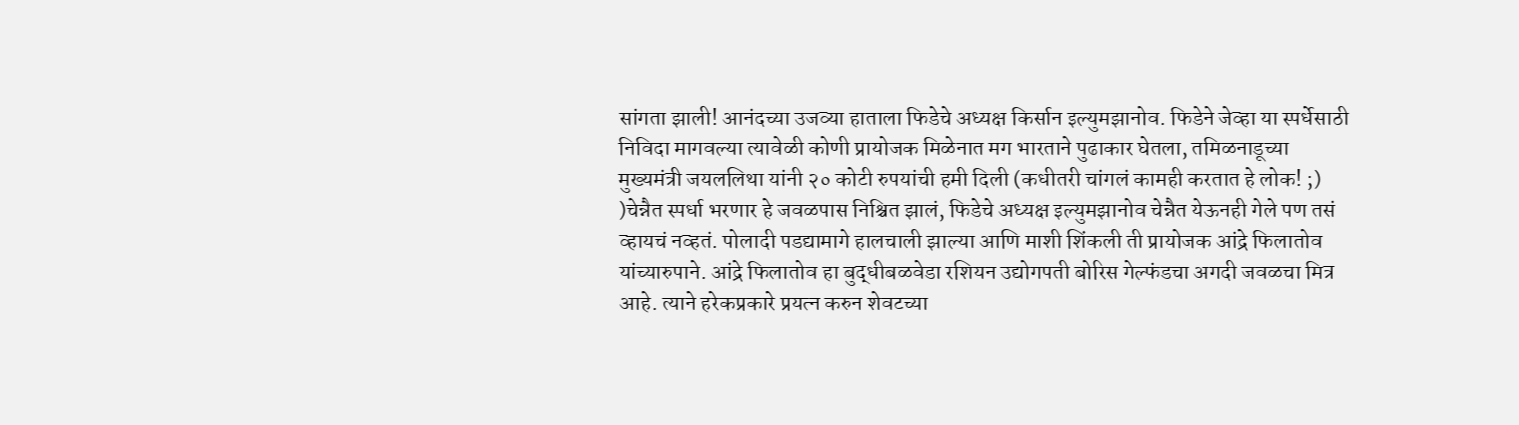सांगता झाली! आनंदच्या उजव्या हाताला फिडेचे अध्यक्ष किर्सान इल्युमझानोव. फिडेने जेव्हा या स्पर्धेसाठी निविदा मागवल्या त्यावेळी कोणी प्रायोजक मिळेनात मग भारताने पुढाकार घेतला, तमिळनाडूच्या मुख्यमंत्री जयललिथा यांनी २० कोटी रुपयांची हमी दिली (कधीतरी चांगलं कामही करतात हे लोक! ;) )चेन्नैत स्पर्धा भरणार हे जवळपास निश्चित झालं, फिडेचे अध्यक्ष इल्युमझानोव चेन्नैत येऊनही गेले पण तसं व्हायचं नव्हतं. पोलादी पडद्यामागे हालचाली झाल्या आणि माशी शिंकली ती प्रायोजक आंद्रे फिलातोव यांच्यारुपाने. आंद्रे फिलातोव हा बुद्धीबळवेडा रशियन उद्योगपती बोरिस गेल्फंडचा अगदी जवळचा मित्र आहे. त्याने हरेकप्रकारे प्रयत्न करुन शेवटच्या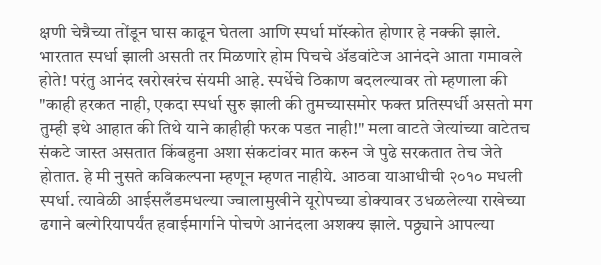क्षणी चेन्नैच्या तोंडून घास काढून घेतला आणि स्पर्धा मॉस्कोत होणार हे नक्की झाले. भारतात स्पर्धा झाली असती तर मिळणारे होम पिचचे अ‍ॅडवांटेज आनंदने आता गमावले होते! परंतु आनंद खरोखरंच संयमी आहे. स्पर्धेचे ठिकाण बदलल्यावर तो म्हणाला की "काही हरकत नाही, एकदा स्पर्धा सुरु झाली की तुमच्यासमोर फक्त प्रतिस्पर्धी असतो मग तुम्ही इथे आहात की तिथे याने काहीही फरक पडत नाही!" मला वाटते जेत्यांच्या वाटेतच संकटे जास्त असतात किंबहुना अशा संकटांवर मात करुन जे पुढे सरकतात तेच जेते होतात. हे मी नुसते कविकल्पना म्हणून म्हणत नाहीये. आठवा याआधीची २०१० मधली स्पर्धा. त्यावेळी आईसलँडमधल्या ज्वालामुखीने यूरोपच्या डोक्यावर उधळलेल्या राखेच्या ढगाने बल्गेरियापर्यंत हवाईमार्गाने पोचणे आनंदला अशक्य झाले. पठ्ठ्याने आपल्या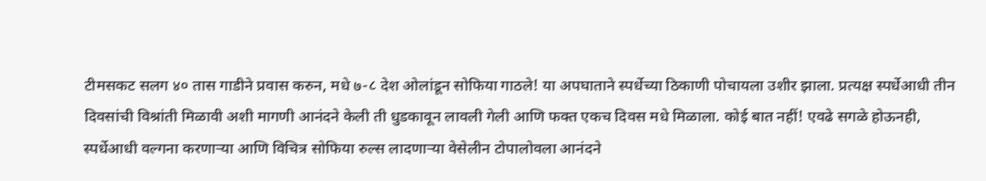टीमसकट सलग ४० तास गाडीने प्रवास करुन, मधे ७-८ देश ओलांडून सोफिया गाठले! या अपघाताने स्पर्धेच्या ठिकाणी पोचायला उशीर झाला. प्रत्यक्ष स्पर्धेआधी तीन दिवसांची विश्रांती मिळावी अशी मागणी आनंदने केली ती धुडकावून लावली गेली आणि फक्त एकच दिवस मधे मिळाला. कोई बात नहीं! एवढे सगळे होऊनही, स्पर्धेआधी वल्गना करणार्‍या आणि विचित्र सोफिया रुल्स लादणार्‍या वेसेलीन टोपालोवला आनंदने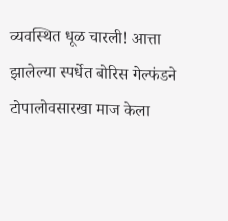व्यवस्थित धूळ चारली! आत्ता झालेल्या स्पर्धेत बोरिस गेल्फंडने टोपालोवसारखा माज केला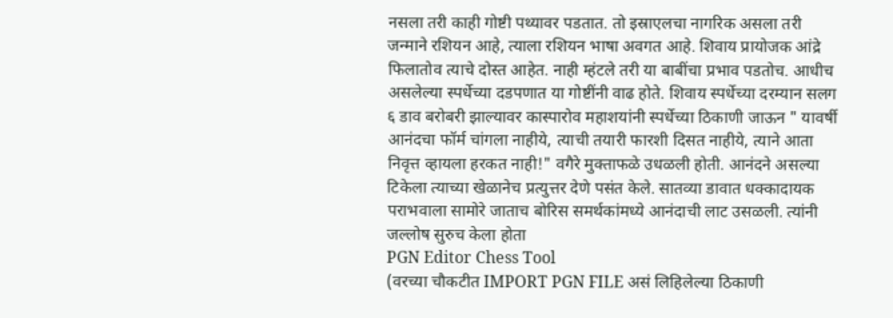नसला तरी काही गोष्टी पथ्यावर पडतात. तो इस्राएलचा नागरिक असला तरी जन्माने रशियन आहे, त्याला रशियन भाषा अवगत आहे. शिवाय प्रायोजक आंद्रे फिलातोव त्याचे दोस्त आहेत. नाही म्हंटले तरी या बाबींचा प्रभाव पडतोच. आधीच असलेल्या स्पर्धेच्या दडपणात या गोष्टींनी वाढ होते. शिवाय स्पर्धेच्या दरम्यान सलग ६ डाव बरोबरी झाल्यावर कास्पारोव महाशयांनी स्पर्धेच्या ठिकाणी जाऊन " यावर्षी आनंदचा फॉर्म चांगला नाहीये, त्याची तयारी फारशी दिसत नाहीये, त्याने आता निवृत्त व्हायला हरकत नाही!" वगैरे मुक्ताफळे उधळली होती. आनंदने असल्या टिकेला त्याच्या खेळानेच प्रत्युत्तर देणे पसंत केले. सातव्या डावात धक्कादायक पराभवाला सामोरे जाताच बोरिस समर्थकांमध्ये आनंदाची लाट उसळली. त्यांनी जल्लोष सुरुच केला होता
PGN Editor Chess Tool
(वरच्या चौकटीत IMPORT PGN FILE असं लिहिलेल्या ठिकाणी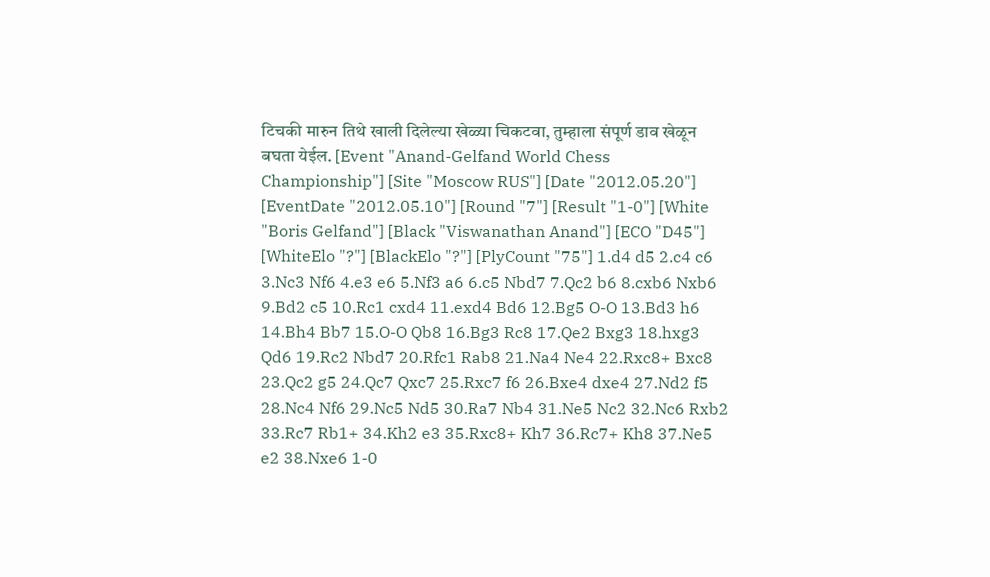टिचकी मारुन तिथे खाली दिलेल्या खेळ्या चिकटवा, तुम्हाला संपूर्ण डाव खेळून बघता येईल. [Event "Anand-Gelfand World Chess Championship"] [Site "Moscow RUS"] [Date "2012.05.20"] [EventDate "2012.05.10"] [Round "7"] [Result "1-0"] [White "Boris Gelfand"] [Black "Viswanathan Anand"] [ECO "D45"] [WhiteElo "?"] [BlackElo "?"] [PlyCount "75"] 1.d4 d5 2.c4 c6 3.Nc3 Nf6 4.e3 e6 5.Nf3 a6 6.c5 Nbd7 7.Qc2 b6 8.cxb6 Nxb6 9.Bd2 c5 10.Rc1 cxd4 11.exd4 Bd6 12.Bg5 O-O 13.Bd3 h6 14.Bh4 Bb7 15.O-O Qb8 16.Bg3 Rc8 17.Qe2 Bxg3 18.hxg3 Qd6 19.Rc2 Nbd7 20.Rfc1 Rab8 21.Na4 Ne4 22.Rxc8+ Bxc8 23.Qc2 g5 24.Qc7 Qxc7 25.Rxc7 f6 26.Bxe4 dxe4 27.Nd2 f5 28.Nc4 Nf6 29.Nc5 Nd5 30.Ra7 Nb4 31.Ne5 Nc2 32.Nc6 Rxb2 33.Rc7 Rb1+ 34.Kh2 e3 35.Rxc8+ Kh7 36.Rc7+ Kh8 37.Ne5 e2 38.Nxe6 1-0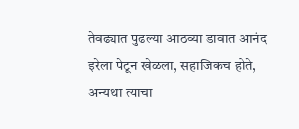तेवढ्यात पुढल्या आठव्या डावात आनंद इरेला पेटून खेळला, सहाजिकच होते, अन्यथा त्याचा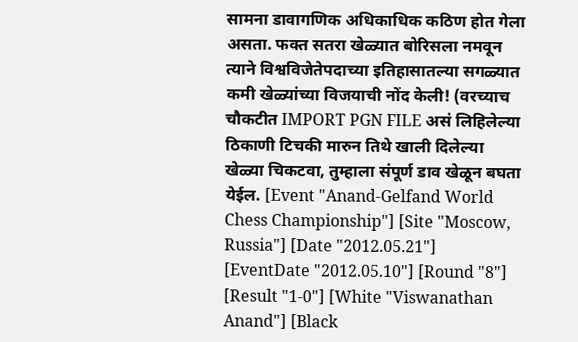सामना डावागणिक अधिकाधिक कठिण होत गेला असता. फक्त सतरा खेळ्यात बोरिसला नमवून त्याने विश्वविजेतेपदाच्या इतिहासातल्या सगळ्यात कमी खेळ्यांच्या विजयाची नोंद केली! (वरच्याच चौकटीत IMPORT PGN FILE असं लिहिलेल्या ठिकाणी टिचकी मारुन तिथे खाली दिलेल्या खेळ्या चिकटवा, तुम्हाला संपूर्ण डाव खेळून बघता येईल. [Event "Anand-Gelfand World Chess Championship"] [Site "Moscow, Russia"] [Date "2012.05.21"] [EventDate "2012.05.10"] [Round "8"] [Result "1-0"] [White "Viswanathan Anand"] [Black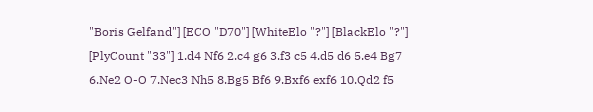"Boris Gelfand"] [ECO "D70"] [WhiteElo "?"] [BlackElo "?"] [PlyCount "33"] 1.d4 Nf6 2.c4 g6 3.f3 c5 4.d5 d6 5.e4 Bg7 6.Ne2 O-O 7.Nec3 Nh5 8.Bg5 Bf6 9.Bxf6 exf6 10.Qd2 f5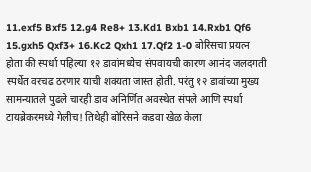11.exf5 Bxf5 12.g4 Re8+ 13.Kd1 Bxb1 14.Rxb1 Qf6 15.gxh5 Qxf3+ 16.Kc2 Qxh1 17.Qf2 1-0 बोरिसचा प्रयत्न होता की स्पर्धा पहिल्या १२ डावांमध्येच संपवायची कारण आनंद जलदगती स्पर्धेत वरचढ ठरणार याची शक्यता जास्त होती. परंतु १२ डावांच्या मुख्य सामन्यातले पुढले चारही डाव अनिर्णित अवस्थेत संपले आणि स्पर्धा टायब्रेकरमध्ये गेलीच! तिथेही बोरिसने कडवा खेळ केला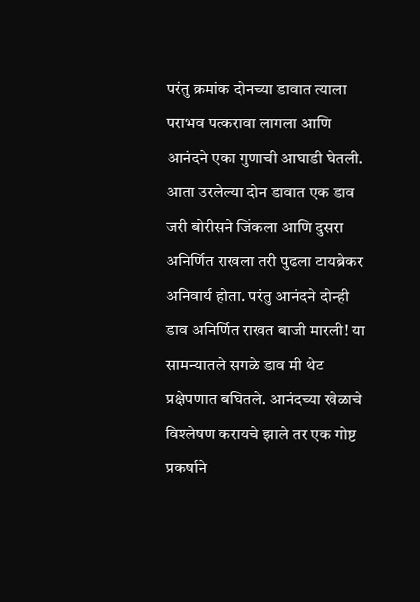परंतु क्रमांक दोनच्या डावात त्याला पराभव पत्करावा लागला आणि आनंदने एका गुणाची आघाडी घेतली. आता उरलेल्या दोन डावात एक डाव जरी बोरीसने जिंकला आणि दुसरा अनिर्णित राखला तरी पुढला टायब्रेकर अनिवार्य होता. परंतु आनंदने दोन्ही डाव अनिर्णित राखत बाजी मारली! या सामन्यातले सगळे डाव मी थेट प्रक्षेपणात बघितले. आनंदच्या खेळाचे विश्लेषण करायचे झाले तर एक गोष्ट प्रकर्षाने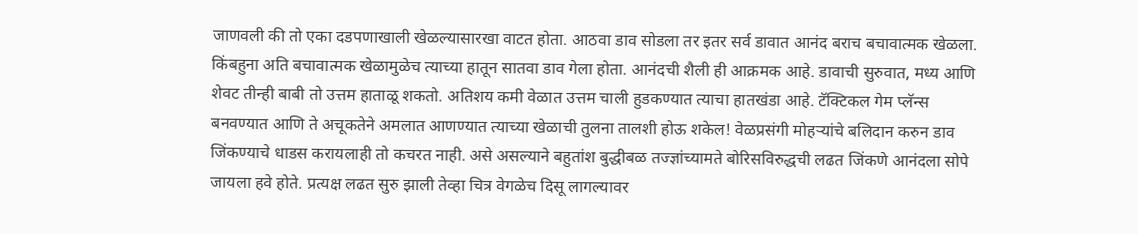जाणवली की तो एका दडपणाखाली खेळल्यासारखा वाटत होता. आठवा डाव सोडला तर इतर सर्व डावात आनंद बराच बचावात्मक खेळला. किंबहुना अति बचावात्मक खेळामुळेच त्याच्या हातून सातवा डाव गेला होता. आनंदची शैली ही आक्रमक आहे. डावाची सुरुवात, मध्य आणि शेवट तीन्ही बाबी तो उत्तम हाताळू शकतो. अतिशय कमी वेळात उत्तम चाली हुडकण्यात त्याचा हातखंडा आहे. टॅक्टिकल गेम प्लॅन्स बनवण्यात आणि ते अचूकतेने अमलात आणण्यात त्याच्या खेळाची तुलना तालशी होऊ शकेल! वेळप्रसंगी मोहर्‍यांचे बलिदान करुन डाव जिंकण्याचे धाडस करायलाही तो कचरत नाही. असे असल्याने बहुतांश बुद्धीबळ तज्ज्ञांच्यामते बोरिसविरुद्धची लढत जिंकणे आनंदला सोपे जायला हवे होते. प्रत्यक्ष लढत सुरु झाली तेव्हा चित्र वेगळेच दिसू लागल्यावर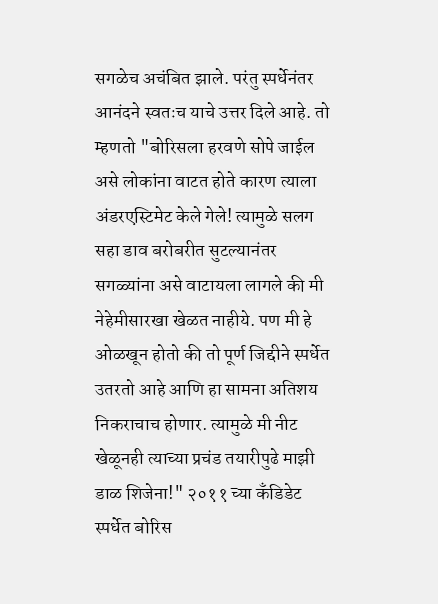सगळेच अचंबित झाले. परंतु स्पर्धेनंतर आनंदने स्वतःच याचे उत्तर दिले आहे. तो म्हणतो "बोरिसला हरवणे सोपे जाईल असे लोकांना वाटत होते कारण त्याला अंडरएस्टिमेट केले गेले! त्यामुळे सलग सहा डाव बरोबरीत सुटल्यानंतर सगळ्यांना असे वाटायला लागले की मी नेहेमीसारखा खेळत नाहीये. पण मी हे ओळखून होतो की तो पूर्ण जिद्दीने स्पर्धेत उतरतो आहे आणि हा सामना अतिशय निकराचाच होणार. त्यामुळे मी नीट खेळूनही त्याच्या प्रचंड तयारीपुढे माझी डाळ शिजेना!" २०११ च्या कँडिडेट स्पर्धेत बोरिस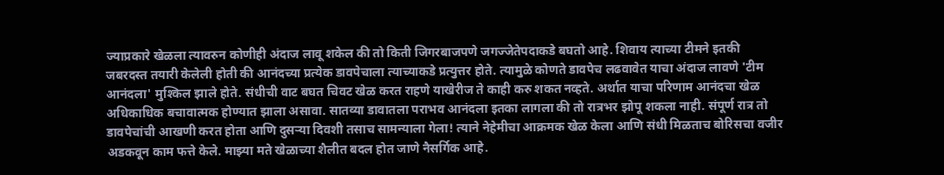ज्याप्रकारे खेळला त्यावरुन कोणीही अंदाज लावू शकेल की तो किती जिगरबाजपणे जगज्जेतेपदाकडे बघतो आहे. शिवाय त्याच्या टीमने इतकी जबरदस्त तयारी केलेली होती की आनंदच्या प्रत्येक डावपेचाला त्याच्याकडे प्रत्युत्तर होते. त्यामुळे कोणते डावपेच लढवावेत याचा अंदाज लावणे 'टीम आनंदला' मुश्किल झाले होते. संधीची वाट बघत चिवट खेळ करत राहणे याखेरीज ते काही करु शकत नव्हते. अर्थात याचा परिणाम आनंदचा खेळ अधिकाधिक बचावात्मक होण्यात झाला असावा. सातव्या डावातला पराभव आनंदला इतका लागला की तो रात्रभर झोपू शकला नाही. संपूर्ण रात्र तो डावपेचांची आखणी करत होता आणि दुसर्‍या दिवशी तसाच सामन्याला गेला! त्याने नेहेमीचा आक्रमक खेळ केला आणि संधी मिळताच बोरिसचा वजीर अडकवून काम फत्ते केले. माझ्या मते खेळाच्या शैलीत बदल होत जाणे नैसर्गिक आहे.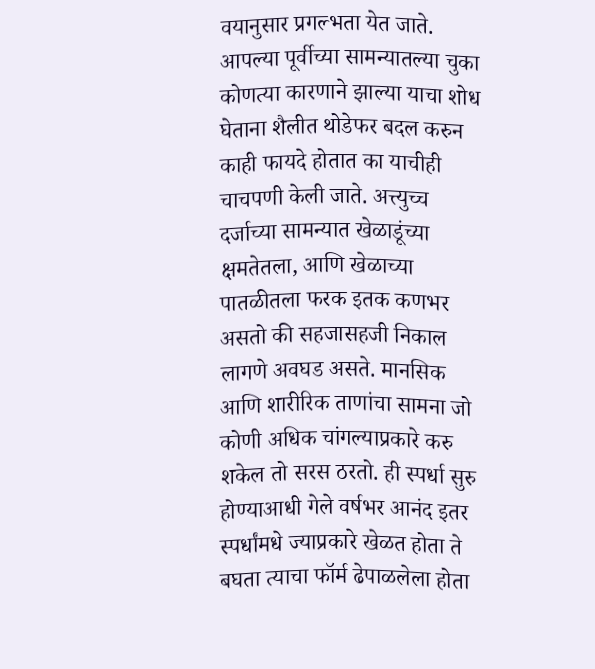वयानुसार प्रगल्भता येत जाते. आपल्या पूर्वीच्या सामन्यातल्या चुका कोणत्या कारणाने झाल्या याचा शोध घेताना शैलीत थोडेफर बदल करुन काही फायदे होतात का याचीही चाचपणी केली जाते. अत्त्युच्च दर्जाच्या सामन्यात खेळाडूंच्या क्षमतेतला, आणि खेळाच्या पातळीतला फरक इतक कणभर असतो की सहजासहजी निकाल लागणे अवघड असते. मानसिक आणि शारीरिक ताणांचा सामना जो कोणी अधिक चांगल्याप्रकारे करु शकेल तो सरस ठरतो. ही स्पर्धा सुरु होण्याआधी गेले वर्षभर आनंद इतर स्पर्धांमधे ज्याप्रकारे खेळत होता ते बघता त्याचा फॉर्म ढेपाळलेला होता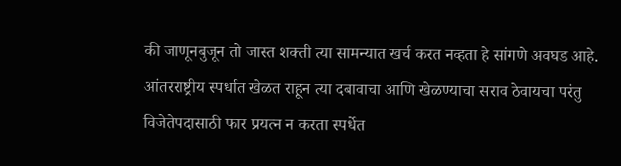की जाणूनबुजून तो जास्त शक्ती त्या सामन्यात खर्च करत नव्हता हे सांगणे अवघड आहे. आंतरराष्ट्रीय स्पर्धात खेळत राहून त्या दबावाचा आणि खेळण्याचा सराव ठेवायचा परंतु विजेतेपदासाठी फार प्रयत्न न करता स्पर्धेत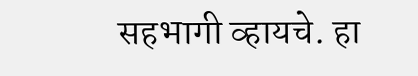सहभागी व्हायचे. हा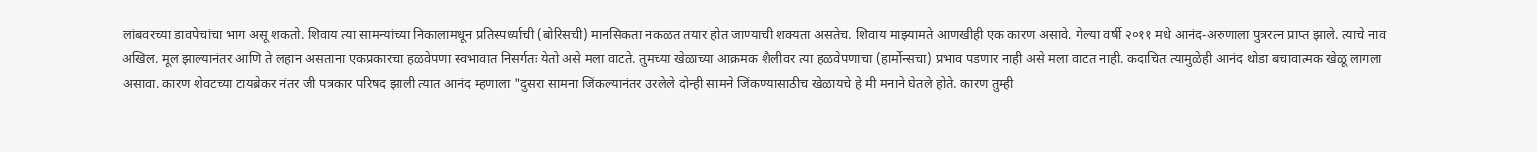लांबवरच्या डावपेचांचा भाग असू शकतो. शिवाय त्या सामन्यांच्या निकालामधून प्रतिस्पर्ध्याची (बोरिसची) मानसिकता नकळत तयार होत जाण्याची शक्यता असतेच. शिवाय माझ्यामते आणखीही एक कारण असावे. गेल्या वर्षी २०११ मधे आनंद-अरुणाला पुत्ररत्न प्राप्त झाले. त्याचे नाव अखिल. मूल झाल्यानंतर आणि ते लहान असताना एकप्रकारचा हळवेपणा स्वभावात निसर्गतः येतो असे मला वाटते. तुमच्या खेळाच्या आक्रमक शैलीवर त्या हळवेपणाचा (हार्मोन्सचा) प्रभाव पडणार नाही असे मला वाटत नाही. कदाचित त्यामुळेही आनंद थोडा बचावात्मक खेळू लागला असावा. कारण शेवटच्या टायब्रेकर नंतर जी पत्रकार परिषद झाली त्यात आनंद म्हणाला "दुसरा सामना जिंकल्यानंतर उरलेले दोन्ही सामने जिंकण्यासाठीच खेळायचे हे मी मनाने घेतले होते. कारण तुम्ही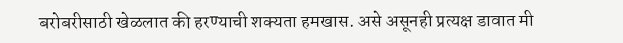बरोबरीसाठी खेळलात की हरण्याची शक्यता हमखास. असे असूनही प्रत्यक्ष डावात मी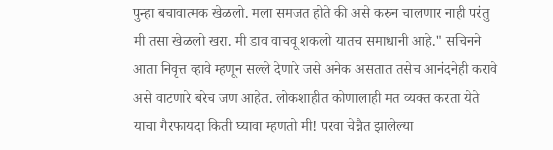पुन्हा बचावात्मक खेळलो. मला समजत होते की असे करुन चालणार नाही परंतु मी तसा खेळलो खरा. मी डाव वाचवू शकलो यातच समाधानी आहे." सचिनने आता निवृत्त व्हावे म्हणून सल्ले देणारे जसे अनेक असतात तसेच आनंदनेही करावे असे वाटणारे बरेच जण आहेत. लोकशाहीत कोणालाही मत व्यक्त करता येते याचा गैरफायदा किती घ्यावा म्हणतो मी! परवा चेन्नैत झालेल्या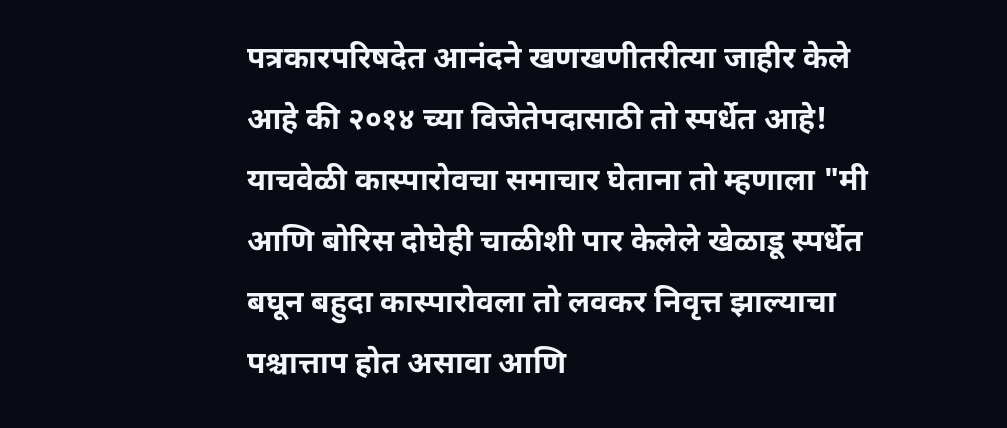पत्रकारपरिषदेत आनंदने खणखणीतरीत्या जाहीर केले आहे की २०१४ च्या विजेतेपदासाठी तो स्पर्धेत आहे! याचवेळी कास्पारोवचा समाचार घेताना तो म्हणाला "मी आणि बोरिस दोघेही चाळीशी पार केलेले खेळाडू स्पर्धेत बघून बहुदा कास्पारोवला तो लवकर निवृत्त झाल्याचा पश्चात्ताप होत असावा आणि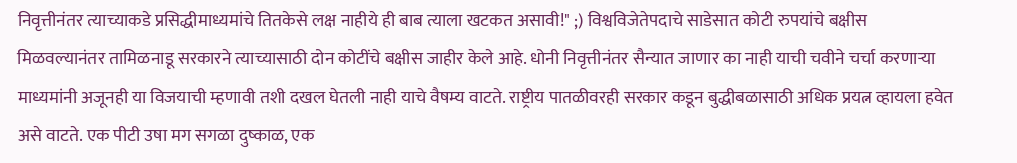निवृत्तीनंतर त्याच्याकडे प्रसिद्धीमाध्यमांचे तितकेसे लक्ष नाहीये ही बाब त्याला खटकत असावी!" ;) विश्वविजेतेपदाचे साडेसात कोटी रुपयांचे बक्षीस मिळवल्यानंतर तामिळनाडू सरकारने त्याच्यासाठी दोन कोटींचे बक्षीस जाहीर केले आहे. धोनी निवृत्तीनंतर सैन्यात जाणार का नाही याची चवीने चर्चा करणार्‍या माध्यमांनी अजूनही या विजयाची म्हणावी तशी दखल घेतली नाही याचे वैषम्य वाटते. राष्ट्रीय पातळीवरही सरकार कडून बुद्धीबळासाठी अधिक प्रयत्न व्हायला हवेत असे वाटते. एक पीटी उषा मग सगळा दुष्काळ, एक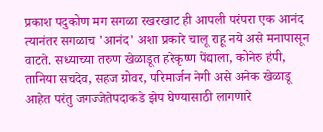प्रकाश पदुकोण मग सगळा रखरखाट ही आपली परंपरा एक आनंद त्यानंतर सगळाच 'आनंद' अशा प्रकारे चालू राहू नये असे मनापासून वाटते. सध्याच्या तरुण खेळाडूत हरेकृष्ण पेंद्याला, कोनेरु हंपी, तानिया सचदेव, सहज ग्रोवर, परिमार्जन नेगी असे अनेक खेळाडू आहेत परंतु जगज्जेतेपदाकडे झेप घेण्यासाठी लागणारे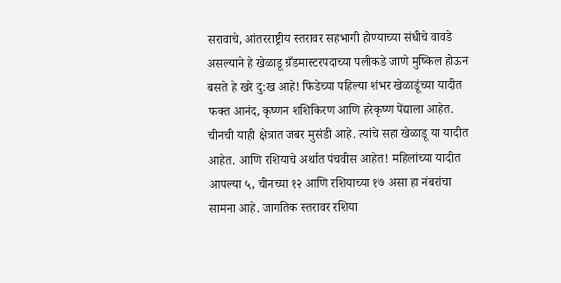सरावाचे, आंतरराष्ट्रीय स्तरावर सहभागी होण्याच्या संधीचे वावडे असल्याने हे खेळाडू ग्रँडमास्टरपदाच्या पलीकडे जाणे मुष्किल होऊन बसते हे खरे दु:ख आहे! फिडेच्या पहिल्या शंभर खेळाडूंच्या यादीत फक्त आनंद, कृष्णन शशिकिरण आणि हरेकृष्ण पेंद्याला आहेत. चीनची याही क्षेत्रात जबर मुसंडी आहे. त्यांचे सहा खेळाडू या यादीत आहेत. आणि रशियाचे अर्थात पंचवीस आहेत! महिलांच्या यादीत आपल्या ५, चीनच्या १२ आणि रशियाच्या १७ असा हा नंबरांचा सामना आहे. जागतिक स्तरावर रशिया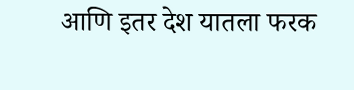आणि इतर देश यातला फरक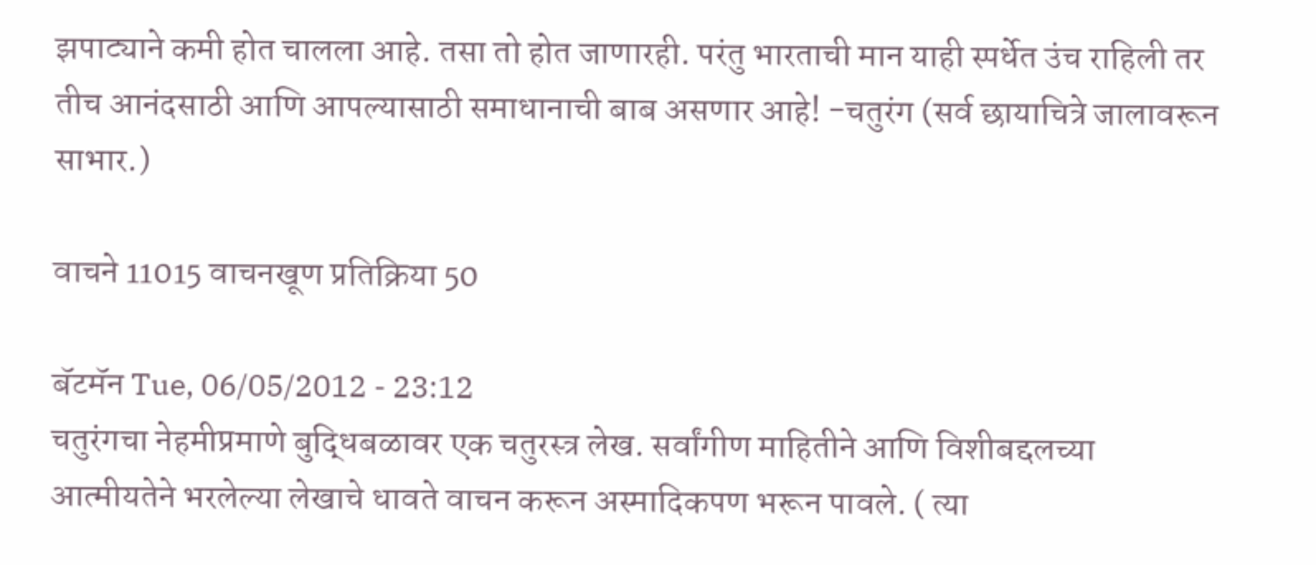झपाट्याने कमी होत चालला आहे. तसा तो होत जाणारही. परंतु भारताची मान याही स्पर्धेत उंच राहिली तर तीच आनंदसाठी आणि आपल्यासाठी समाधानाची बाब असणार आहे! -चतुरंग (सर्व छायाचित्रे जालावरून साभार.)

वाचने 11015 वाचनखूण प्रतिक्रिया 50

बॅटमॅन Tue, 06/05/2012 - 23:12
चतुरंगचा नेहमीप्रमाणे बुद्धिबळावर एक चतुरस्त्र लेख. सर्वांगीण माहितीने आणि विशीबद्दलच्या आत्मीयतेने भरलेल्या लेखाचे धावते वाचन करून अस्मादिकपण भरून पावले. ( त्या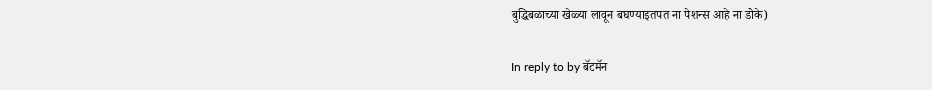बुद्धिबळाच्या खेळ्या लावून बघण्याइतपत ना पेशन्स आहे ना डोके)

In reply to by बॅटमॅन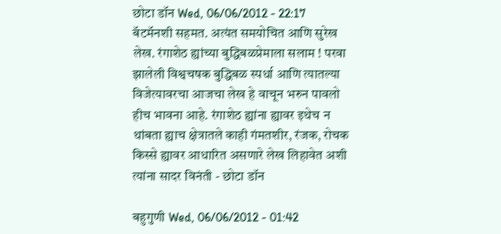छोटा डॉन Wed, 06/06/2012 - 22:17
बॅटमॅनशी सहमत. अत्यंत समयोचित आणि सुरेख लेख. रंगाशेठ ह्यांच्या बुद्धिबळप्रेमाला सलाम ! परवा झालेली विश्वचषक बुद्धिबळ स्पर्धा आणि त्यातल्या विजेत्यावरचा आजचा लेख हे वाचून भरुन पावलो हीच भावना आहे. रंगाशेठ ह्यांना ह्यावर इथेच न थांबता ह्याच क्षेत्रातले काही गंमतशीर, रंजक, रोचक किस्से ह्यावर आधारित असणारे लेख लिहावेत अशी त्यांना सादर विनंती - छोटा डॉन

बहुगुणी Wed, 06/06/2012 - 01:42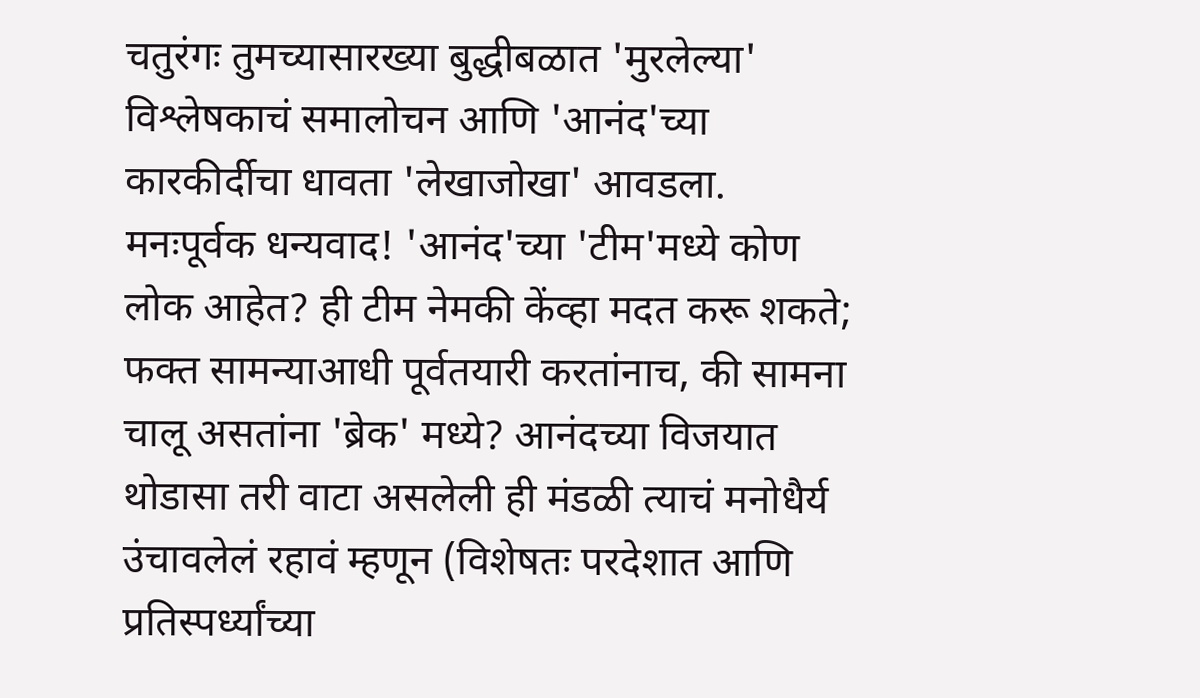चतुरंगः तुमच्यासारख्या बुद्धीबळात 'मुरलेल्या' विश्लेषकाचं समालोचन आणि 'आनंद'च्या कारकीर्दीचा धावता 'लेखाजोखा' आवडला. मनःपूर्वक धन्यवाद! 'आनंद'च्या 'टीम'मध्ये कोण लोक आहेत? ही टीम नेमकी केंव्हा मदत करू शकते; फक्त सामन्याआधी पूर्वतयारी करतांनाच, की सामना चालू असतांना 'ब्रेक' मध्ये? आनंदच्या विजयात थोडासा तरी वाटा असलेली ही मंडळी त्याचं मनोधैर्य उंचावलेलं रहावं म्हणून (विशेषतः परदेशात आणि प्रतिस्पर्ध्यांच्या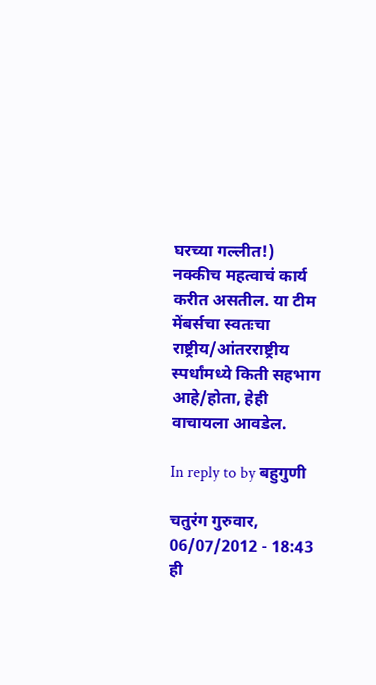घरच्या गल्लीत!) नक्कीच महत्वाचं कार्य करीत असतील. या टीम मेंबर्सचा स्वतःचा राष्ट्रीय/आंतरराष्ट्रीय स्पर्धांमध्ये किती सहभाग आहे/होता, हेही वाचायला आवडेल.

In reply to by बहुगुणी

चतुरंग गुरुवार, 06/07/2012 - 18:43
ही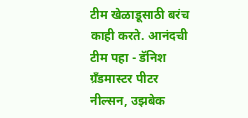टीम खेळाडूसाठी बरंच काही करते. आनंदची टीम पहा - डॅनिश ग्रँडमास्टर पीटर नील्सन, उझबेक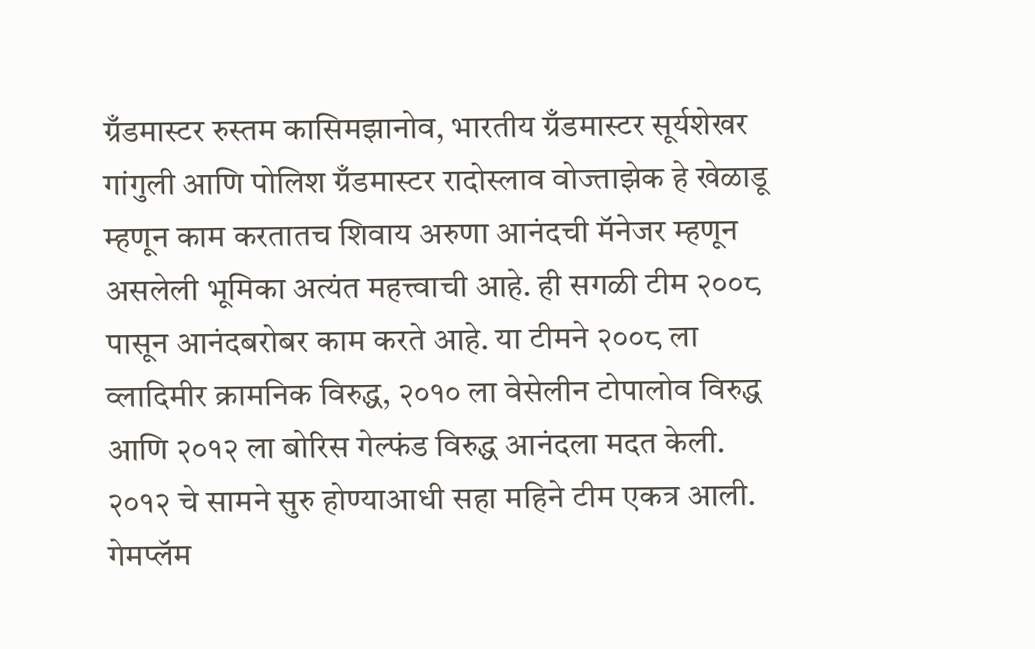ग्रँडमास्टर रुस्तम कासिमझानोव, भारतीय ग्रँडमास्टर सूर्यशेखर गांगुली आणि पोलिश ग्रँडमास्टर रादोस्लाव वोज्ताझेक हे खेळाडू म्हणून काम करतातच शिवाय अरुणा आनंदची मॅनेजर म्हणून असलेली भूमिका अत्यंत महत्त्वाची आहे. ही सगळी टीम २००८ पासून आनंदबरोबर काम करते आहे. या टीमने २००८ ला व्लादिमीर क्रामनिक विरुद्ध, २०१० ला वेसेलीन टोपालोव विरुद्ध आणि २०१२ ला बोरिस गेल्फंड विरुद्ध आनंदला मदत केली. २०१२ चे सामने सुरु होण्याआधी सहा महिने टीम एकत्र आली. गेमप्लॅम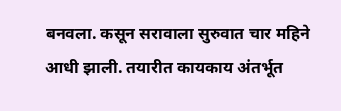बनवला. कसून सरावाला सुरुवात चार महिने आधी झाली. तयारीत कायकाय अंतर्भूत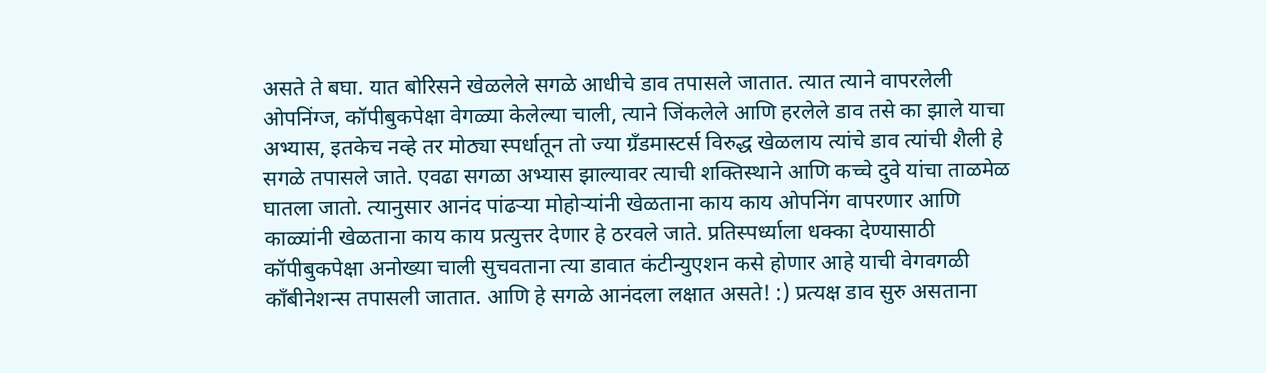असते ते बघा. यात बोरिसने खेळलेले सगळे आधीचे डाव तपासले जातात. त्यात त्याने वापरलेली ओपनिंग्ज, कॉपीबुकपेक्षा वेगळ्या केलेल्या चाली, त्याने जिंकलेले आणि हरलेले डाव तसे का झाले याचा अभ्यास, इतकेच नव्हे तर मोठ्या स्पर्धातून तो ज्या ग्रँडमास्टर्स विरुद्ध खेळलाय त्यांचे डाव त्यांची शैली हे सगळे तपासले जाते. एवढा सगळा अभ्यास झाल्यावर त्याची शक्तिस्थाने आणि कच्चे दुवे यांचा ताळमेळ घातला जातो. त्यानुसार आनंद पांढर्‍या मोहोर्‍यांनी खेळताना काय काय ओपनिंग वापरणार आणि काळ्यांनी खेळताना काय काय प्रत्युत्तर देणार हे ठरवले जाते. प्रतिस्पर्ध्याला धक्का देण्यासाठी कॉपीबुकपेक्षा अनोख्या चाली सुचवताना त्या डावात कंटीन्युएशन कसे होणार आहे याची वेगवगळी काँबीनेशन्स तपासली जातात. आणि हे सगळे आनंदला लक्षात असते! :) प्रत्यक्ष डाव सुरु असताना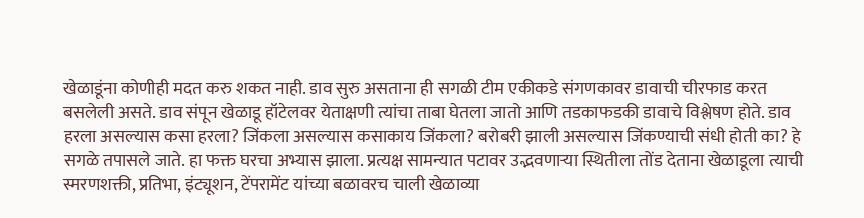खेळाडूंना कोणीही मदत करु शकत नाही. डाव सुरु असताना ही सगळी टीम एकीकडे संगणकावर डावाची चीरफाड करत बसलेली असते. डाव संपून खेळाडू हॉटेलवर येताक्षणी त्यांचा ताबा घेतला जातो आणि तडकाफडकी डावाचे विश्लेषण होते. डाव हरला असल्यास कसा हरला? जिंकला असल्यास कसाकाय जिंकला? बरोबरी झाली असल्यास जिंकण्याची संधी होती का? हे सगळे तपासले जाते. हा फक्त घरचा अभ्यास झाला. प्रत्यक्ष सामन्यात पटावर उद्भवणार्‍या स्थितीला तोंड देताना खेळाडूला त्याची स्मरणशक्ती, प्रतिभा, इंट्यूशन, टेंपरामेंट यांच्या बळावरच चाली खेळाव्या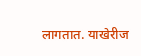लागतात. याखेरीज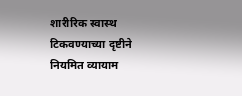शारीरिक स्वास्थ टिकवण्याच्या दृष्टीने नियमित व्यायाम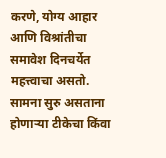करणे, योग्य आहार आणि विश्रांतीचा समावेश दिनचर्येत महत्त्वाचा असतो. सामना सुरु असताना होणार्‍या टीकेचा किंवा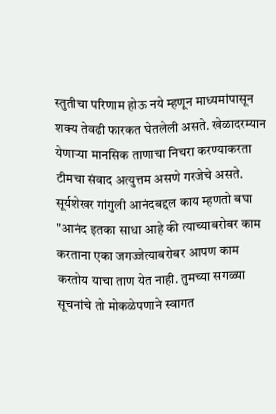स्तुतीचा परिणाम होऊ नये म्हणून माध्यमांपासून शक्य तेवढी फारकत घेतलेली असते. खेळादरम्यान येणार्‍या मानसिक ताणाचा निचरा करण्याकरता टीमचा संवाद अत्युत्तम असणे गरजेचे असते. सूर्यशेखर गांगुली आनंदबद्दल काय म्हणतो बघा "आनंद इतका साधा आहे की त्याच्याबरोबर काम करताना एका जगज्जेत्याबरोबर आपण काम करतोय याचा ताण येत नाही. तुमच्या सगळ्या सूचनांचे तो मोकळेपणाने स्वागत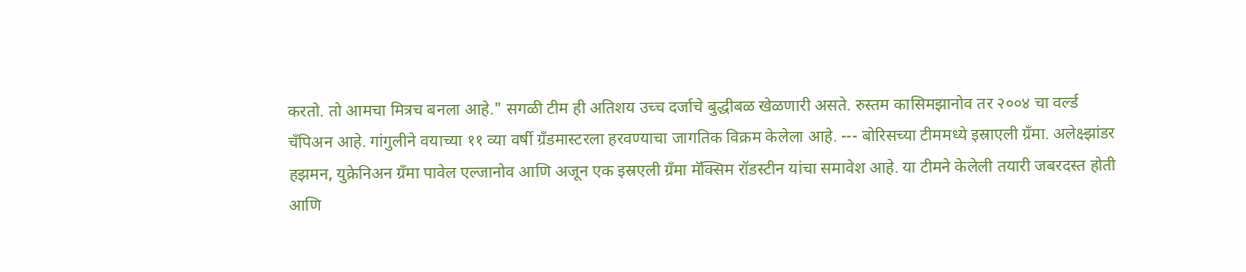करतो. तो आमचा मित्रच बनला आहे." सगळी टीम ही अतिशय उच्च दर्जाचे बुद्धीबळ खेळणारी असते. रुस्तम कासिमझानोव तर २००४ चा वर्ल्ड चँपिअन आहे. गांगुलीने वयाच्या ११ व्या वर्षी ग्रँडमास्टरला हरवण्याचा जागतिक विक्रम केलेला आहे. --- बोरिसच्या टीममध्ये इस्राएली ग्रँमा. अलेक्ष्झांडर हझमन, युक्रेनिअन ग्रँमा पावेल एल्जानोव आणि अजून एक इस्रएली ग्रँमा मॅक्सिम रॉडस्टीन यांचा समावेश आहे. या टीमने केलेली तयारी जबरदस्त होती आणि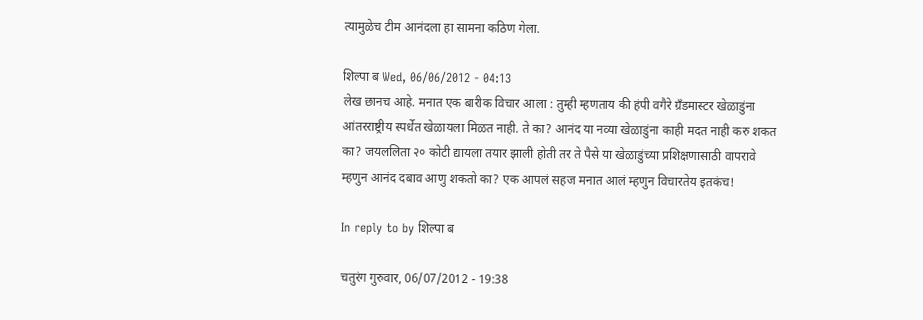त्यामुळेच टीम आनंदला हा सामना कठिण गेला.

शिल्पा ब Wed, 06/06/2012 - 04:13
लेख छानच आहे. मनात एक बारीक विचार आला : तुम्ही म्हणताय की हंपी वगैरे ग्रँडमास्टर खेळाडुंना आंतरराष्ट्रीय स्पर्धेत खेळायला मिळत नाही. ते का? आनंद या नव्या खेळाडुंना काही मदत नाही करु शकत का? जयललिता २० कोटी द्यायला तयार झाली होती तर ते पैसे या खेळाडुंच्या प्रशिक्षणासाठी वापरावे म्हणुन आनंद दबाव आणु शकतो का? एक आपलं सहज मनात आलं म्हणुन विचारतेय इतकंच!

In reply to by शिल्पा ब

चतुरंग गुरुवार, 06/07/2012 - 19:38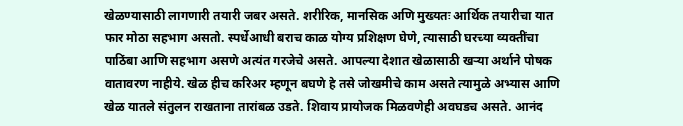खेळण्यासाठी लागणारी तयारी जबर असते. शरीरिक, मानसिक अणि मुख्यतः आर्थिक तयारीचा यात फार मोठा सहभाग असतो. स्पर्धेआधी बराच काळ योग्य प्रशिक्षण घेणे, त्यासाठी घरच्या व्यक्तींचा पाठिंबा आणि सहभाग असणे अत्यंत गरजेचे असते. आपल्या देशात खेळासाठी खर्‍या अर्थाने पोषक वातावरण नाहीये. खेळ हीच करिअर म्हणून बघणे हे तसे जोखमीचे काम असते त्यामुळे अभ्यास आणि खेळ यातले संतुलन राखताना तारांबळ उडते. शिवाय प्रायोजक मिळवणेही अवघडच असते. आनंद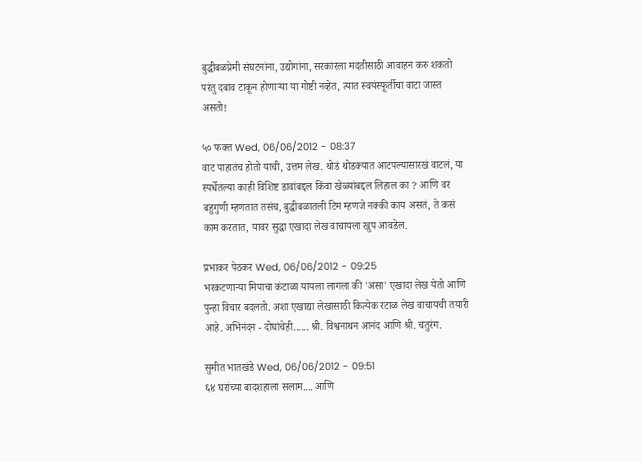बुद्धीबळप्रेमी संघटनांना, उद्योगांना, सरकारला मदतीसाठी आवाहन करु शकतो परंतु दबाव टाकून होणार्‍या या गोष्टी नव्हेत, त्यात स्वयंस्फूर्तीचा वाटा जास्त असतो!

५० फक्त Wed, 06/06/2012 - 08:37
वाट पाहातंच होतो याची, उत्तम लेख. थोडं थोडक्यात आटपल्यासारखं वाटलं, या स्पर्धेतल्या काही विशिष्ट डावांबद्दल किंवा खेळ्यांबद्दल लिहाल का ? आणि वर बहुगुणी म्हणतात तसंच, बुद्धीबळातली टिम म्हणजे नक्की काय असतं, ते कसं काम करतात, यावर सुद्धा एखादा लेख वाचायला खुप आवडेल.

प्रभाकर पेठकर Wed, 06/06/2012 - 09:25
भरकटणार्‍या मिपाचा कंटाळा यायला लागला की 'असा' एखादा लेख येतो आणि पुन्हा विचार बदलतो. अशा एखाद्या लेखासाठी कित्येक रटाळ लेख वाचायची तयारी आहे. अभिनंदन - दोघांचेही...... श्री. विश्वनाथन आनंद आणि श्री. चतुरंग.

सुमीत भातखंडे Wed, 06/06/2012 - 09:51
६४ घरांच्या बादशहाला सलाम.... आणि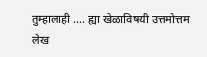तुम्हालाही .... ह्या खेळाविषयी उत्तमोत्तम लेख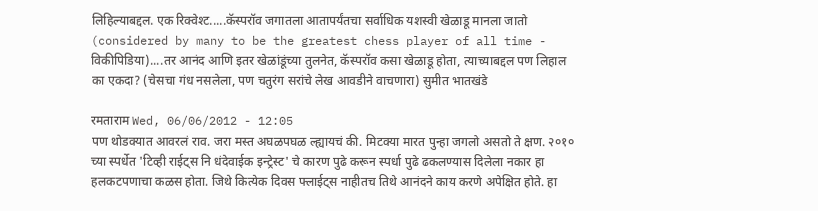लिहिल्याबद्दल. एक रिक्वेश्ट.....कॅस्परॉव जगातला आतापर्यंतचा सर्वाधिक यशस्वी खेळाडू मानला जातो (considered by many to be the greatest chess player of all time - विकीपिडिया)....तर आनंद आणि इतर खेळांडूंच्या तुलनेत, कॅस्परॉव कसा खेळाडू होता, त्याच्याबद्दल पण लिहाल का एकदा? (चेसचा गंध नसलेला, पण चतुरंग सरांचे लेख आवडीने वाचणारा) सुमीत भातखंडे

रमताराम Wed, 06/06/2012 - 12:05
पण थोडक्यात आवरलं राव. जरा मस्त अघळपघळ ल्ह्यायचं की. मिटक्या मारत पुन्हा जगलो असतो ते क्षण. २०१० च्या स्पर्धेत 'टिव्ही राईट्स नि धंदेवाईक इन्ट्रेस्ट' चे कारण पुढे करून स्पर्धा पुढे ढकलण्यास दिलेला नकार हा हलकटपणाचा कळस होता. जिथे कित्येक दिवस फ्लाईट्स नाहीतच तिथे आनंदने काय करणे अपेक्षित होते. हा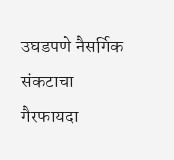उघडपणे नैसर्गिक संकटाचा गैरफायदा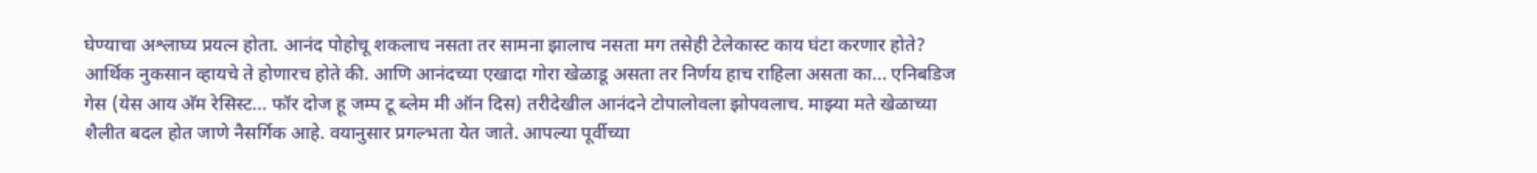घेण्याचा अश्लाघ्य प्रयत्न होता. आनंद पोहोचू शकलाच नसता तर सामना झालाच नसता मग तसेही टेलेकास्ट काय घंटा करणार होते? आर्थिक नुकसान व्हायचे ते होणारच होते की. आणि आनंदच्या एखादा गोरा खेळाडू असता तर निर्णय हाच राहिला असता का... एनिबडिज गेस (येस आय अ‍ॅम रेसिस्ट... फॉर दोज हू जम्प टू ब्लेम मी ऑन दिस) तरीदेखील आनंदने टोपालोवला झोपवलाच. माझ्या मते खेळाच्या शैलीत बदल होत जाणे नैसर्गिक आहे. वयानुसार प्रगल्भता येत जाते. आपल्या पूर्वीच्या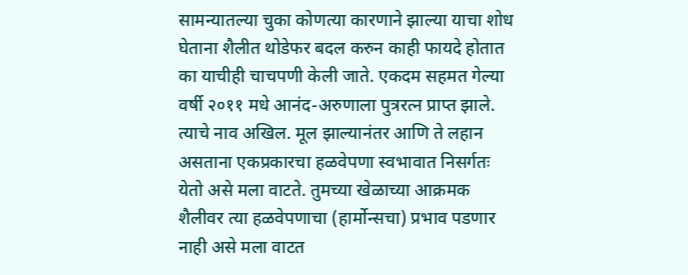सामन्यातल्या चुका कोणत्या कारणाने झाल्या याचा शोध घेताना शैलीत थोडेफर बदल करुन काही फायदे होतात का याचीही चाचपणी केली जाते. एकदम सहमत गेल्या वर्षी २०११ मधे आनंद-अरुणाला पुत्ररत्न प्राप्त झाले. त्याचे नाव अखिल. मूल झाल्यानंतर आणि ते लहान असताना एकप्रकारचा हळवेपणा स्वभावात निसर्गतः येतो असे मला वाटते. तुमच्या खेळाच्या आक्रमक शैलीवर त्या हळवेपणाचा (हार्मोन्सचा) प्रभाव पडणार नाही असे मला वाटत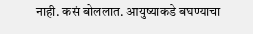नाही. कसं बोललात. आयुष्याकडे बघण्याचा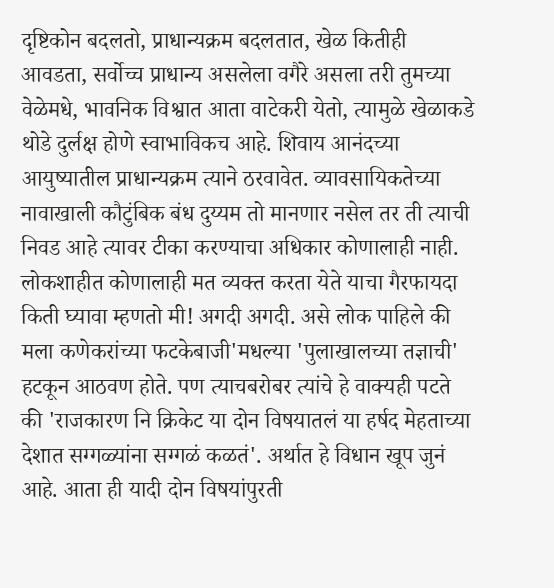दृष्टिकोन बदलतो, प्राधान्यक्रम बदलतात, खेळ कितीही आवडता, सर्वोच्च प्राधान्य असलेला वगैरे असला तरी तुमच्या वेळेमधे, भावनिक विश्वात आता वाटेकरी येतो, त्यामुळे खेळाकडे थोडे दुर्लक्ष होणे स्वाभाविकच आहे. शिवाय आनंदच्या आयुष्यातील प्राधान्यक्रम त्याने ठरवावेत. व्यावसायिकतेच्या नावाखाली कौटुंबिक बंध दुय्यम तो मानणार नसेल तर ती त्याची निवड आहे त्यावर टीका करण्याचा अधिकार कोणालाही नाही. लोकशाहीत कोणालाही मत व्यक्त करता येते याचा गैरफायदा किती घ्यावा म्हणतो मी! अगदी अगदी. असे लोक पाहिले की मला कणेकरांच्या फटकेबाजी'मधल्या 'पुलाखालच्या तज्ञाची' हटकून आठवण होते. पण त्याचबरोबर त्यांचे हे वाक्यही पटते की 'राजकारण नि क्रिकेट या दोन विषयातलं या हर्षद मेहताच्या देशात सग्गळ्यांना सग्गळं कळतं'. अर्थात हे विधान खूप जुनं आहे. आता ही यादी दोन विषयांपुरती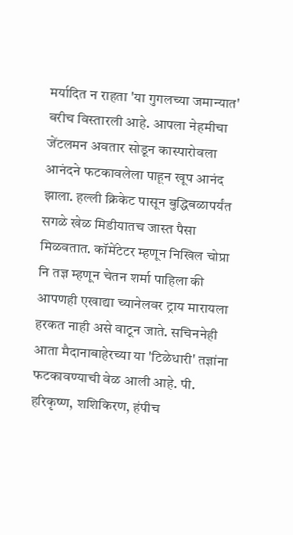मर्यादित न राहता 'या गुगलच्या जमान्यात' बरीच विस्तारली आहे. आपला नेहमीचा जेंटलमन अवतार सोडून कास्पारोवला आनंदने फटकावलेला पाहून खूप आनंद झाला. हल्ली क्रिकेट पासून बुद्धिबळापर्यंत सगळे खेळ मिडीयातच जास्त पैसा मिळवतात. कॉमेंटेटर म्हणून निखिल चोप्रा नि तज्ञ म्हणून चेतन शर्मा पाहिला की आपणही एखाद्या च्यानेलवर ट्राय मारायला हरकत नाही असे वाटून जाते. सचिननेही आता मैदानाबाहेरच्या या 'टिळेधारी' तज्ञांना फटकावण्याची वेळ आली आहे. पी. हरिकृष्ण, शशिकिरण, हंपीच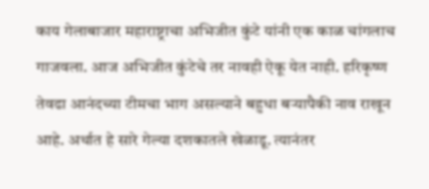काय गेलाबाजार महाराष्ट्राचा अभिजीत कुंटे यांनी एक काळ चांगलाच गाजवला. आज अभिजीत कुंटेचे तर नावही ऐकू येत नाही. हरिकृष्ण तेवढा आनंदच्या टीमचा भाग असल्याने बहुधा बर्‍यापैकी नाव राखून आहे. अर्थात हे सारे गेल्या दशकातले खेळाडू. त्यानंतर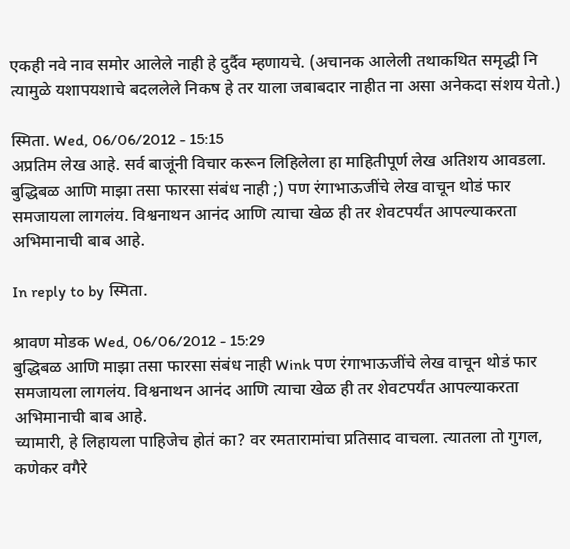एकही नवे नाव समोर आलेले नाही हे दुर्दैव म्हणायचे. (अचानक आलेली तथाकथित समृद्धी नि त्यामुळे यशापयशाचे बदललेले निकष हे तर याला जबाबदार नाहीत ना असा अनेकदा संशय येतो.)

स्मिता. Wed, 06/06/2012 - 15:15
अप्रतिम लेख आहे. सर्व बाजूंनी विचार करून लिहिलेला हा माहितीपूर्ण लेख अतिशय आवडला. बुद्धिबळ आणि माझा तसा फारसा संबंध नाही ;) पण रंगाभाऊजींचे लेख वाचून थोडं फार समजायला लागलंय. विश्वनाथन आनंद आणि त्याचा खेळ ही तर शेवटपर्यंत आपल्याकरता अभिमानाची बाब आहे.

In reply to by स्मिता.

श्रावण मोडक Wed, 06/06/2012 - 15:29
बुद्धिबळ आणि माझा तसा फारसा संबंध नाही Wink पण रंगाभाऊजींचे लेख वाचून थोडं फार समजायला लागलंय. विश्वनाथन आनंद आणि त्याचा खेळ ही तर शेवटपर्यंत आपल्याकरता अभिमानाची बाब आहे.
च्यामारी, हे लिहायला पाहिजेच होतं का? वर रमतारामांचा प्रतिसाद वाचला. त्यातला तो गुगल, कणेकर वगैरे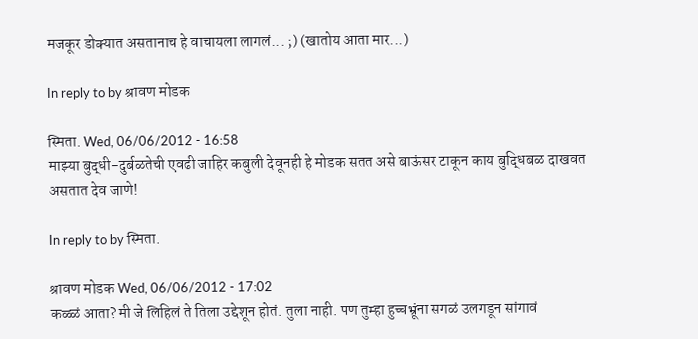मजकूर डोक्यात असतानाच हे वाचायला लागलं... ;) (खातोय आता मार...)

In reply to by श्रावण मोडक

स्मिता. Wed, 06/06/2012 - 16:58
माझ्या बुद्धी-दुर्बळतेची एवढी जाहिर कबुली देवूनही हे मोडक सतत असे बाऊंसर टाकून काय बुद्धिबळ दाखवत असतात देव जाणे!

In reply to by स्मिता.

श्रावण मोडक Wed, 06/06/2012 - 17:02
कळ्ळं आता? मी जे लिहिलं ते तिला उद्देशून होतं. तुला नाही. पण तुम्हा हुच्चभ्रूंना सगळं उलगडून सांगावं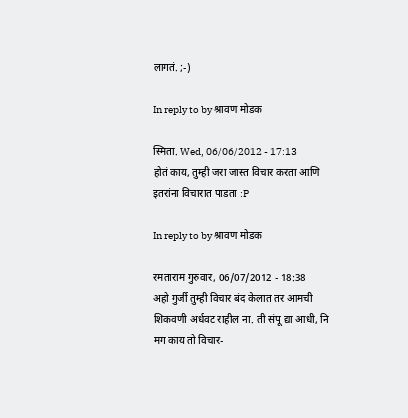लागतं. ;-)

In reply to by श्रावण मोडक

स्मिता. Wed, 06/06/2012 - 17:13
होतं काय, तुम्ही जरा जास्त विचार करता आणि इतरांना विचारात पाडता :P

In reply to by श्रावण मोडक

रमताराम गुरुवार, 06/07/2012 - 18:38
अहो गुर्जी तुम्ही विचार बंद केलात तर आमची शिकवणी अर्धवट राहील ना. ती संपू द्या आधी, नि मग काय तो विचार-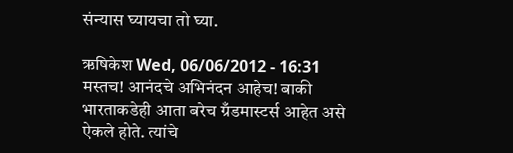संन्यास घ्यायचा तो घ्या.

ऋषिकेश Wed, 06/06/2012 - 16:31
मस्तच! आनंदचे अभिनंदन आहेच! बाकी भारताकडेही आता बरेच ग्रँडमास्टर्स आहेत असे ऐकले होते. त्यांचे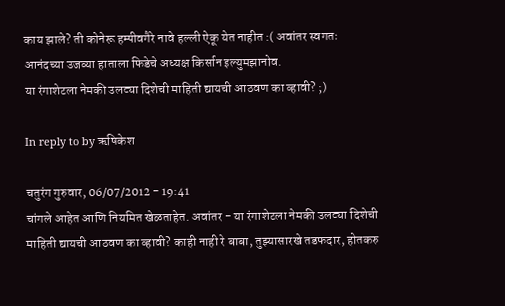काय झाले? ती कोनेरू हम्पीवगैरे नावे हल्ली ऐकू येत नाहीत :( अवांतर स्वगतः
आनंदच्या उजव्या हाताला फिडेचे अध्यक्ष किर्सान इल्युमझानोव.
या रंगाशेटला नेमकी उलट्या दिशेची माहिती द्यायची आठवण का व्हावी? ;)

In reply to by ऋषिकेश

चतुरंग गुरुवार, 06/07/2012 - 19:41
चांगले आहेत आणि नियमित खेळताहेत. अवांतर - या रंगाशेटला नेमकी उलट्या दिशेची माहिती द्यायची आठवण का व्हावी? काही नाही रे बाबा, तुझ्यासारखे तडफदार, होतकरु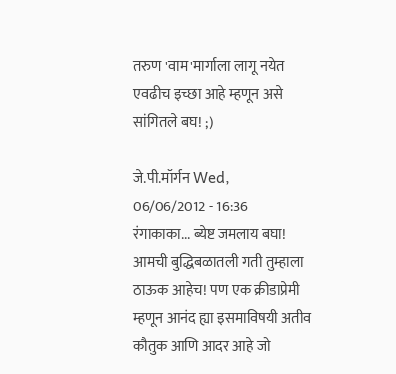तरुण 'वाम'मार्गाला लागू नयेत एवढीच इच्छा आहे म्हणून असे सांगितले बघ! ;)

जे.पी.मॉर्गन Wed, 06/06/2012 - 16:36
रंगाकाका... ब्येष्ट जमलाय बघा! आमची बुद्धिबळातली गती तुम्हाला ठाऊक आहेच! पण एक क्रीडाप्रेमी म्हणून आनंद ह्या इसमाविषयी अतीव कौतुक आणि आदर आहे जो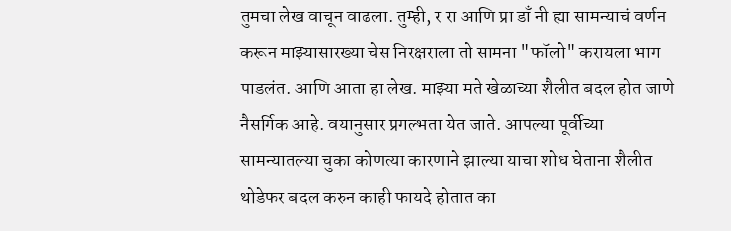तुमचा लेख वाचून वाढला. तुम्ही, र रा आणि प्रा डाँ नी ह्या सामन्याचं वर्णन करून माझ्यासारख्या चेस निरक्षराला तो सामना "फॉलो" करायला भाग पाडलंत. आणि आता हा लेख. माझ्या मते खेळाच्या शैलीत बदल होत जाणे नैसर्गिक आहे. वयानुसार प्रगल्भता येत जाते. आपल्या पूर्वीच्या सामन्यातल्या चुका कोणत्या कारणाने झाल्या याचा शोध घेताना शैलीत थोडेफर बदल करुन काही फायदे होतात का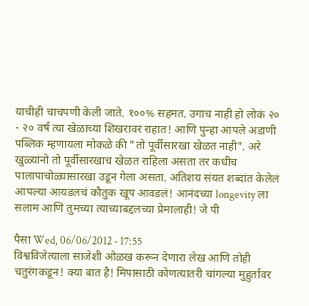याचीही चाचपणी केली जाते. १००% सहमत. उगाच नाही हो लोकं २० - २० वर्षं त्या खेळाच्या शिखरावर राहात! आणि पुन्हा आपले अडाणी पब्लिक म्हणायला मोकळे की "तो पूर्वीसारखा खेळत नाही". अरे खुळ्यांनो तो पूर्वीसारखाच खेळत राहिला असता तर कधीच पालापाचोळ्यासारखा उडून गेला असता. अतिशय संयत शब्दांत केलेलं आपल्या आयडलचं कौतुक खूप आवडलं! आनंदच्या longevity ला सलाम आणि तुमच्या त्याच्याबद्दलच्या प्रेमालाही! जे पी

पैसा Wed, 06/06/2012 - 17:55
विश्वविजेत्याला साजेशी ओळख करून देणारा लेख आणि तोही चतुरंगकडून! क्या बात है! मिपासाठी कोणत्यातरी चांगल्या मुहुर्तावर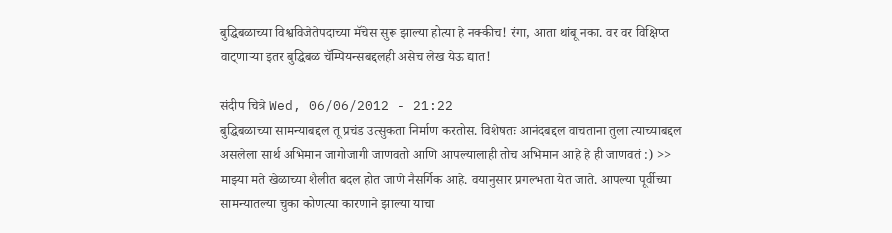बुद्धिबळाच्या विश्वविजेतेपदाच्या मॅचेस सुरू झाल्या होत्या हे नक्कीच! रंगा, आता थांबू नका. वर वर विक्षिप्त वाट्णार्‍या इतर बुद्धिबळ चॅम्पियन्सबद्दलही असेच लेख येऊ द्यात!

संदीप चित्रे Wed, 06/06/2012 - 21:22
बुद्धिबळाच्या सामन्याबद्दल तू प्रचंड उत्सुकता निर्माण करतोस. विशेषतः आनंदबद्दल वाचताना तुला त्याच्याबद्दल असलेला सार्थ अभिमान जागोजागी जाणवतो आणि आपल्यालाही तोच अभिमान आहे हे ही जाणवतं :) >> माझ्या मते खेळाच्या शैलीत बदल होत जाणे नैसर्गिक आहे. वयानुसार प्रगल्भता येत जाते. आपल्या पूर्वीच्या सामन्यातल्या चुका कोणत्या कारणाने झाल्या याचा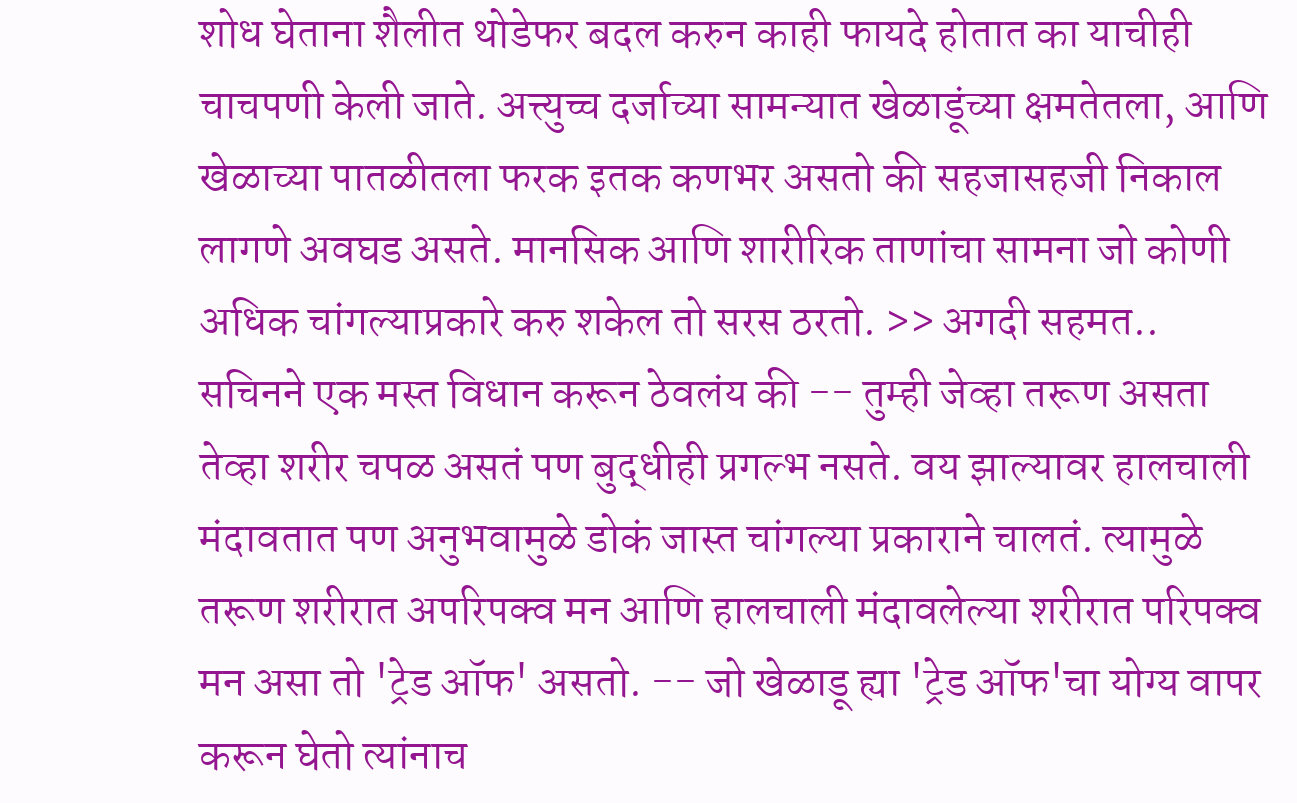शोध घेताना शैलीत थोडेफर बदल करुन काही फायदे होतात का याचीही चाचपणी केली जाते. अत्त्युच्च दर्जाच्या सामन्यात खेळाडूंच्या क्षमतेतला, आणि खेळाच्या पातळीतला फरक इतक कणभर असतो की सहजासहजी निकाल लागणे अवघड असते. मानसिक आणि शारीरिक ताणांचा सामना जो कोणी अधिक चांगल्याप्रकारे करु शकेल तो सरस ठरतो. >> अगदी सहमत.. सचिनने एक मस्त विधान करून ठेवलंय की -- तुम्ही जेव्हा तरूण असता तेव्हा शरीर चपळ असतं पण बुद्धीही प्रगल्भ नसते. वय झाल्यावर हालचाली मंदावतात पण अनुभवामुळे डोकं जास्त चांगल्या प्रकाराने चालतं. त्यामुळे तरूण शरीरात अपरिपक्व मन आणि हालचाली मंदावलेल्या शरीरात परिपक्व मन असा तो 'ट्रेड ऑफ' असतो. -- जो खेळाडू ह्या 'ट्रेड ऑफ'चा योग्य वापर करून घेतो त्यांनाच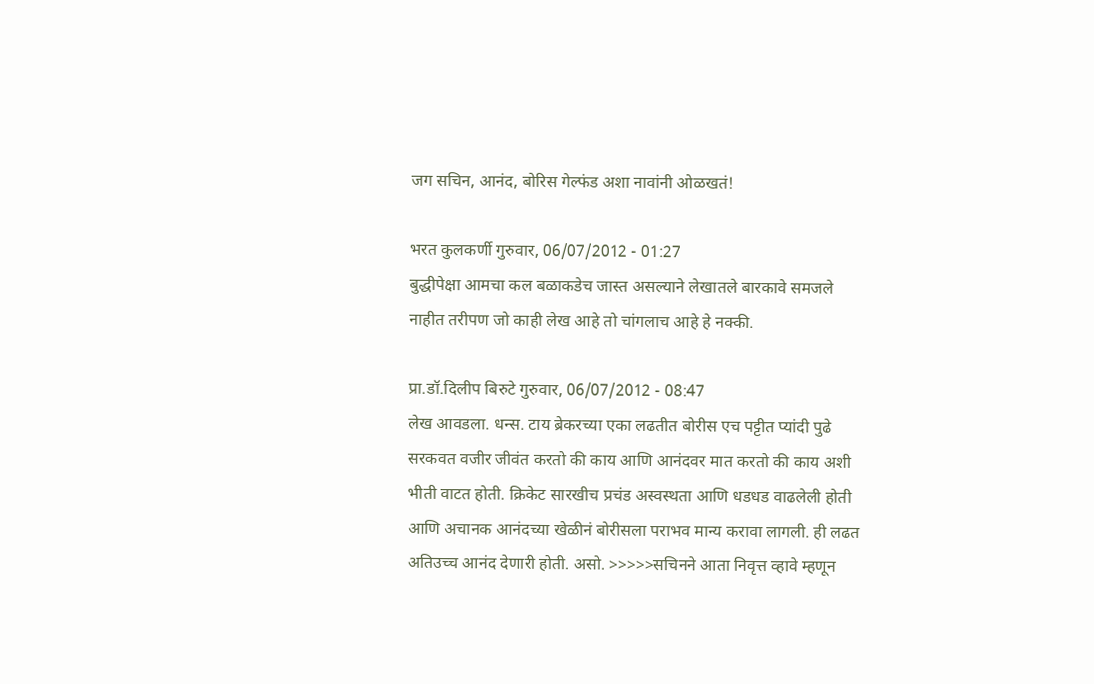जग सचिन, आनंद, बोरिस गेल्फंड अशा नावांनी ओळखतं!

भरत कुलकर्णी गुरुवार, 06/07/2012 - 01:27
बुद्धीपेक्षा आमचा कल बळाकडेच जास्त असल्याने लेखातले बारकावे समजले नाहीत तरीपण जो काही लेख आहे तो चांगलाच आहे हे नक्की.

प्रा.डॉ.दिलीप बिरुटे गुरुवार, 06/07/2012 - 08:47
लेख आवडला. धन्स. टाय ब्रेकरच्या एका लढतीत बोरीस एच पट्टीत प्यांदी पुढे सरकवत वजीर जीवंत करतो की काय आणि आनंदवर मात करतो की काय अशी भीती वाटत होती. क्रिकेट सारखीच प्रचंड अस्वस्थता आणि धडधड वाढलेली होती आणि अचानक आनंदच्या खेळीनं बोरीसला पराभव मान्य करावा लागली. ही लढत अतिउच्च आनंद देणारी होती. असो. >>>>>सचिनने आता निवृत्त व्हावे म्हणून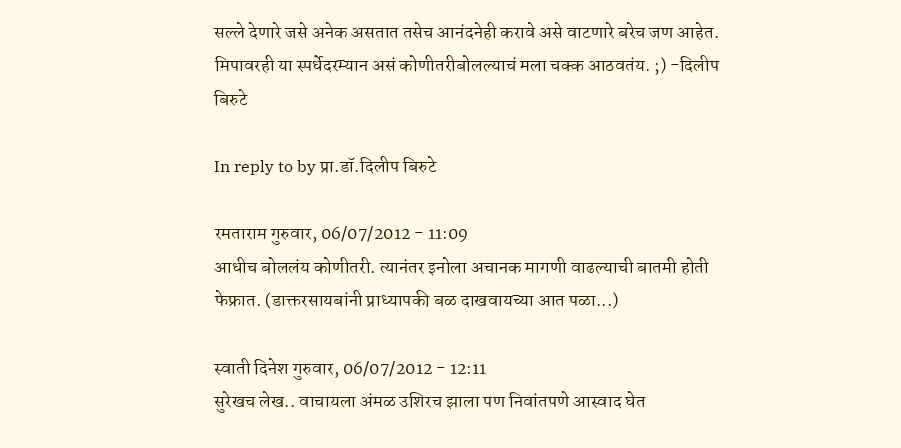सल्ले देणारे जसे अनेक असतात तसेच आनंदनेही करावे असे वाटणारे बरेच जण आहेत. मिपावरही या स्पर्धेदरम्यान असं कोणीतरीबोलल्याचं मला चक्क आठवतंय. ;) -दिलीप बिरुटे

In reply to by प्रा.डॉ.दिलीप बिरुटे

रमताराम गुरुवार, 06/07/2012 - 11:09
आधीच बोललंय कोणीतरी. त्यानंतर इनोला अचानक मागणी वाढल्याची बातमी होती फेफ्रात. (डाक्तरसायबांनी प्राध्यापकी बळ दाखवायच्या आत पळा...)

स्वाती दिनेश गुरुवार, 06/07/2012 - 12:11
सुरेखच लेख.. वाचायला अंमळ उशिरच झाला पण निवांतपणे आस्वाद घेत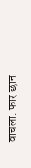वाचला. फार छान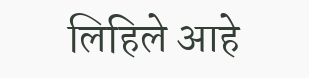लिहिले आहे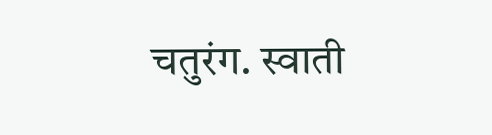चतुरंग. स्वाती